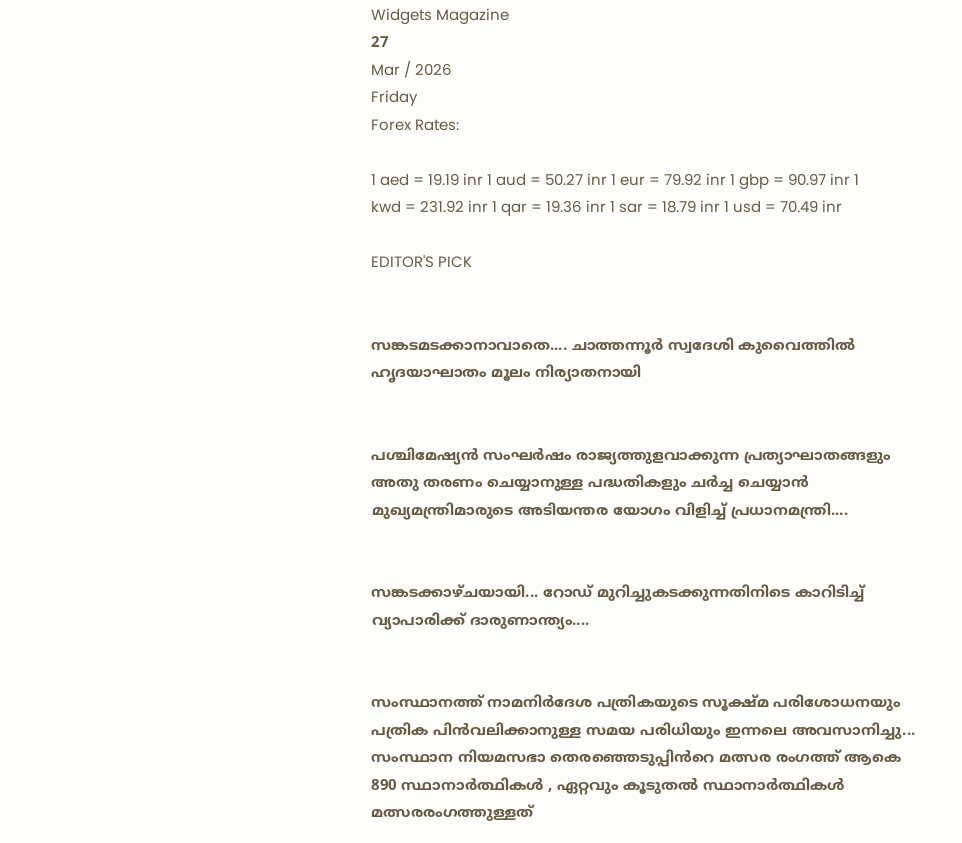Widgets Magazine
27
Mar / 2026
Friday
Forex Rates:

1 aed = 19.19 inr 1 aud = 50.27 inr 1 eur = 79.92 inr 1 gbp = 90.97 inr 1 kwd = 231.92 inr 1 qar = 19.36 inr 1 sar = 18.79 inr 1 usd = 70.49 inr

EDITOR'S PICK


സങ്കടമടക്കാനാവാതെ.... ചാത്തന്നൂർ സ്വദേശി കുവൈത്തിൽ ഹൃദയാഘാതം മൂലം നിര്യാതനായി


പശ്ചിമേഷ്യൻ സംഘർഷം രാജ്യത്തുളവാക്കുന്ന പ്രത്യാഘാതങ്ങളും അതു തരണം ചെയ്യാനുള്ള പദ്ധതികളും ചർച്ച ചെയ്യാൻ മുഖ്യമന്ത്രിമാരുടെ അടിയന്തര യോഗം വിളിച്ച് പ്രധാനമന്ത്രി....


സങ്കടക്കാഴ്ചയായി... റോഡ് മുറിച്ചുകടക്കുന്നതിനിടെ കാറിടിച്ച് വ്യാപാരിക്ക് ദാരുണാന്ത്യം....


സംസ്ഥാനത്ത് നാമനിർദേശ പത്രികയുടെ സൂക്ഷ്മ പരിശോധനയും പത്രിക പിൻവലിക്കാനുള്ള സമയ പരിധിയും ഇന്നലെ അവസാനിച്ചു... സംസ്ഥാന നിയമസഭാ തെരഞ്ഞെടുപ്പിൻറെ മത്സര രംഗത്ത് ആകെ 890 സ്ഥാനാർത്ഥികൾ , ഏറ്റവും കൂടുതൽ സ്ഥാനാർത്ഥികൾ മത്സരരംഗത്തുള്ളത്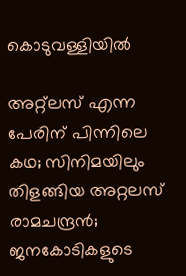കൊടുവള്ളിയിൽ

അറ്റ്‌ലസ് എന്ന പേരിന് പിന്നിലെ കഥ; സിനിമയിലും തിളങ്ങിയ അറ്റലസ് രാമചന്ദ്രന്‍; ജനകോടികളുടെ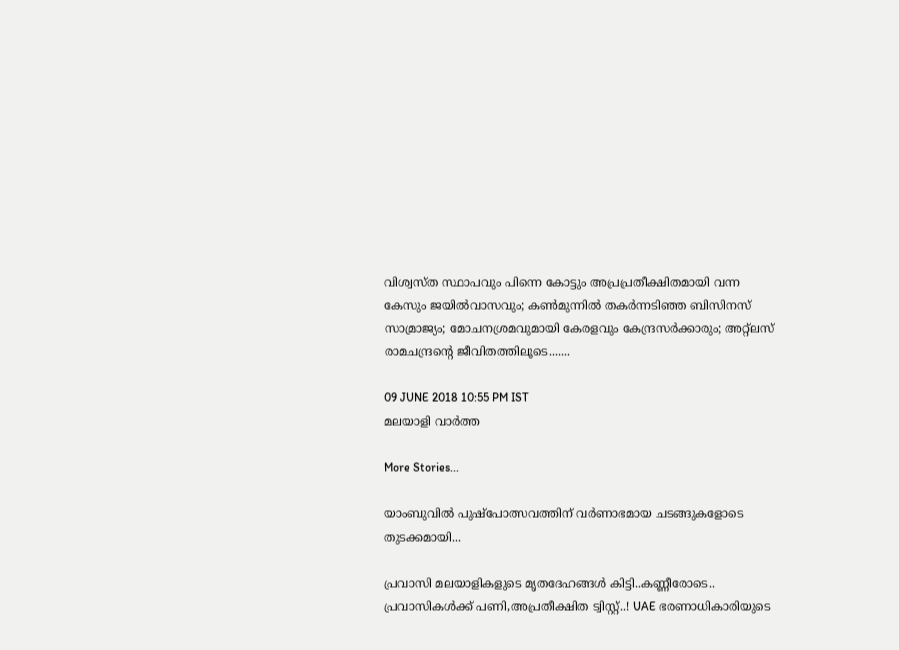വിശ്വസ്ത സ്ഥാപവും പിന്നെ കോട്ടും അപ്രപ്രതീക്ഷിതമായി വന്ന കേസും ജയില്‍വാസവും; കണ്‍മുന്നില്‍ തകര്‍ന്നടിഞ്ഞ ബിസിനസ് സാമ്രാജ്യം; മോചനശ്രമവുമായി കേരളവും കേന്ദ്രസര്‍ക്കാരും; അറ്റ്‌ലസ് രാമചന്ദ്രന്റെ ജീവിതത്തിലൂടെ.......

09 JUNE 2018 10:55 PM IST
മലയാളി വാര്‍ത്ത

More Stories...

യാംബുവിൽ പുഷ്പോത്സവത്തിന് വർണാഭമായ ചടങ്ങുകളോടെ തുടക്കമായി...

പ്രവാസി മലയാളികളുടെ മൃതദേഹങ്ങൾ കിട്ടി..കണ്ണീരോടെ.. പ്രവാസികൾക്ക് പണി,അപ്രതീക്ഷിത ട്വിസ്റ്റ്..! UAE ഭരണാധികാരിയുടെ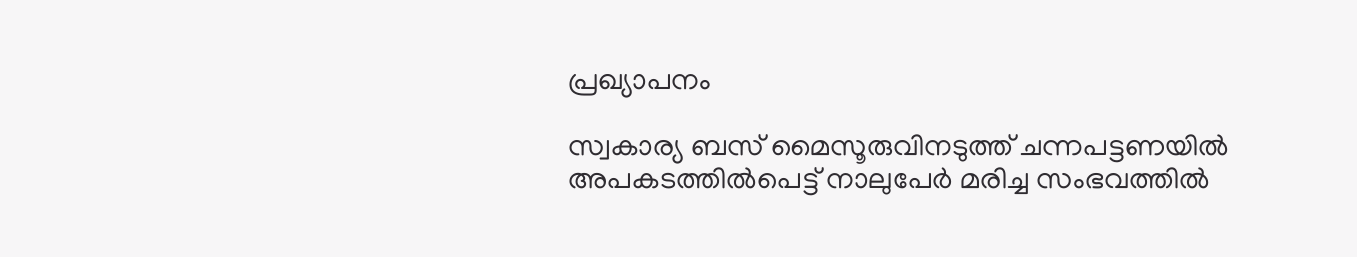പ്രഖ്യാപനം

സ്വകാര്യ ബസ് മൈസൂരുവിനടുത്ത് ചന്നപട്ടണയിൽ അപകടത്തിൽപെട്ട് നാലുപേർ മരിച്ച സംഭവത്തിൽ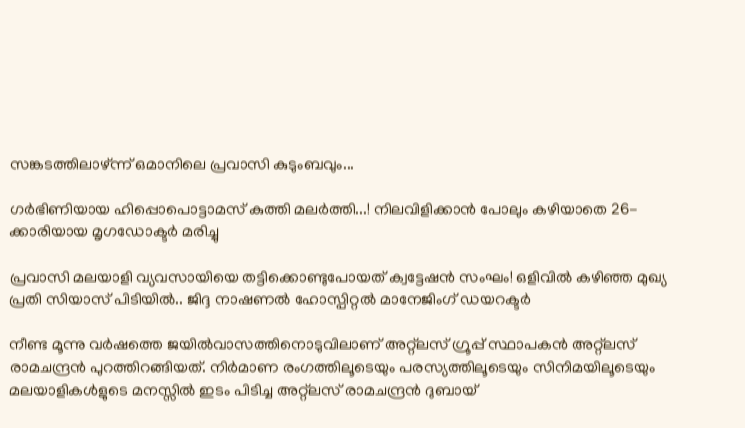സങ്കടത്തിലാഴ്ന്ന് ഒമാനിലെ പ്രവാസി കുടുംബവും...

ഗര്‍ഭിണിയായ ഹിപ്പൊപൊട്ടാമസ് കുത്തി മലർത്തി...! നിലവിളിക്കാൻ പോലും കഴിയാതെ 26-ക്കാരിയായ മൃഗഡോക്ടര്‍ മരിച്ചു

പ്രവാസി മലയാളി വ്യവസായിയെ തട്ടിക്കൊണ്ടുപോയത് ക്വട്ടേഷന്‍ സംഘം! ഒളിവില്‍ കഴിഞ്ഞ മുഖ്യ പ്രതി സിയാസ് പിടിയില്‍.. ജിദ്ദ നാഷണല്‍ ഹോസ്പിറ്റല്‍ മാനേജിംഗ് ഡയറക്ടർ

നീണ്ട മൂന്നു വര്‍ഷത്തെ ജയില്‍വാസത്തിനൊടുവിലാണ് അറ്റ്‌ലസ് ഗ്രൂപ്പ് സ്ഥാപകന്‍ അറ്റ്‌ലസ് രാമചന്ദ്രന്‍ പുറത്തിറങ്ങിയത്. നിര്‍മാണ രംഗത്തിലൂടെയും പരസ്യത്തിലൂടെയും സിനിമയിലൂടെയും മലയാളികള്‍ളുടെ മനസ്സില്‍ ഇടം പിടിച്ച അറ്റ്‌ലസ് രാമചന്ദ്രന്‍ ദുബായ്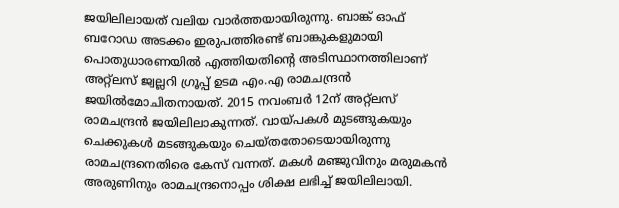ജയിലിലായത് വലിയ വാര്‍ത്തയായിരുന്നു. ബാങ്ക് ഓഫ് ബറോഡ അടക്കം ഇരുപത്തിരണ്ട് ബാങ്കുകളുമായി പൊതുധാരണയില്‍ എത്തിയതിന്റെ അടിസ്ഥാനത്തിലാണ് അറ്റ്‌ലസ് ജ്വല്ലറി ഗ്രൂപ്പ് ഉടമ എം.എ രാമചന്ദ്രന്‍ ജയില്‍മോചിതനായത്. 2015 നവംബര്‍ 12ന് അറ്റ്‌ലസ് രാമചന്ദ്രന്‍ ജയിലിലാകുന്നത്. വായ്പകള്‍ മുടങ്ങുകയും ചെക്കുകള്‍ മടങ്ങുകയും ചെയ്തതോടെയായിരുന്നു രാമചന്ദ്രനെതിരെ കേസ് വന്നത്. മകള്‍ മഞ്ജുവിനും മരുമകന്‍ അരുണിനും രാമചന്ദ്രനൊപ്പം ശിക്ഷ ലഭിച്ച് ജയിലിലായി.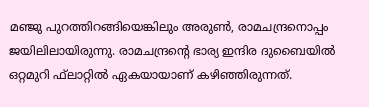മഞ്ജു പുറത്തിറങ്ങിയെങ്കിലും അരുണ്‍, രാമചന്ദ്രനൊപ്പം ജയിലിലായിരുന്നു. രാമചന്ദ്രന്റെ ഭാര്യ ഇന്ദിര ദുബൈയില്‍ ഒറ്റമുറി ഫ്‌ലാറ്റില്‍ ഏകയായാണ് കഴിഞ്ഞിരുന്നത്.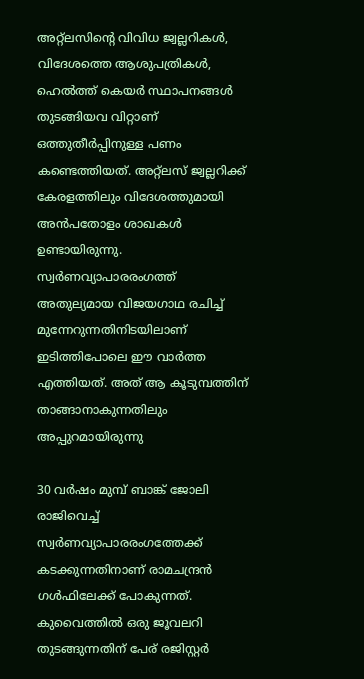അറ്റ്‌ലസിന്റെ വിവിധ ജ്വല്ലറികള്‍, വിദേശത്തെ ആശുപത്രികള്‍, ഹെല്‍ത്ത് കെയര്‍ സ്ഥാപനങ്ങള്‍ തുടങ്ങിയവ വിറ്റാണ് ഒത്തുതീര്‍പ്പിനുള്ള പണം കണ്ടെത്തിയത്. അറ്റ്‌ലസ് ജ്വല്ലറിക്ക് കേരളത്തിലും വിദേശത്തുമായി അന്‍പതോളം ശാഖകള്‍ ഉണ്ടായിരുന്നു. സ്വര്‍ണവ്യാപാരരംഗത്ത് അതുല്യമായ വിജയഗാഥ രചിച്ച് മുന്നേറുന്നതിനിടയിലാണ് ഇടിത്തിപോലെ ഈ വാര്‍ത്ത എത്തിയത്. അത് ആ കൂടുമ്പത്തിന് താങ്ങാനാകുന്നതിലും അപ്പുറമായിരുന്നു

30 വര്‍ഷം മുമ്പ് ബാങ്ക് ജോലി രാജിവെച്ച് സ്വര്‍ണവ്യാപാരരംഗത്തേക്ക് കടക്കുന്നതിനാണ് രാമചന്ദ്രന്‍ ഗള്‍ഫിലേക്ക് പോകുന്നത്. കുവൈത്തില്‍ ഒരു ജൂവലറി തുടങ്ങുന്നതിന് പേര് രജിസ്റ്റര്‍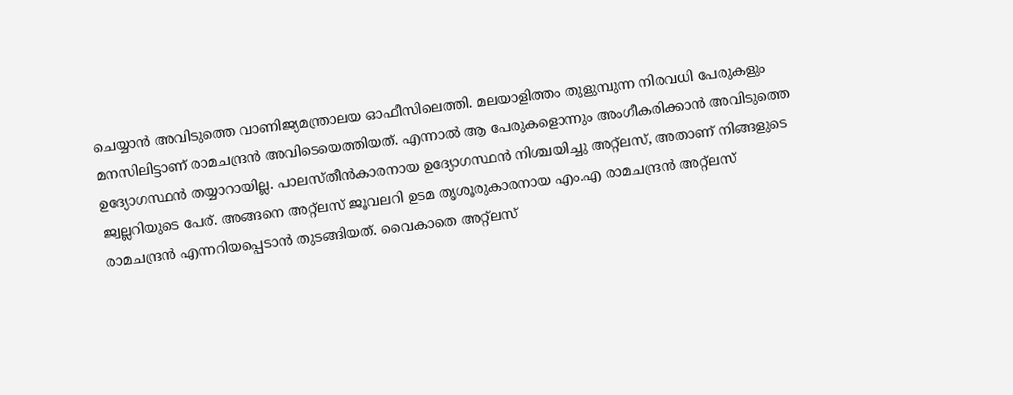ചെയ്യാന്‍ അവിടുത്തെ വാണിജ്യമന്ത്രാലയ ഓഫീസിലെത്തി. മലയാളിത്തം തുളുമ്പുന്ന നിരവധി പേരുകളും മനസിലിട്ടാണ് രാമചന്ദ്രന്‍ അവിടെയെത്തിയത്. എന്നാല്‍ ആ പേരുകളൊന്നും അംഗീകരിക്കാന്‍ അവിടുത്തെ ഉദ്യോഗസ്ഥന്‍ തയ്യാറായില്ല. പാലസ്തീന്‍കാരനായ ഉദ്യോഗസ്ഥന്‍ നിശ്ചയിച്ചു അറ്റ്‌ലസ്, അതാണ് നിങ്ങളുടെ ജ്വല്ലറിയുടെ പേര്. അങ്ങനെ അറ്റ്‌ലസ് ജൂവലറി ഉടമ തൃശൂരുകാരനായ എം.എ രാമചന്ദ്രന്‍ അറ്റ്‌ലസ് രാമചന്ദ്രന്‍ എന്നറിയപ്പെടാന്‍ തുടങ്ങിയത്. വൈകാതെ അറ്റ്‌ലസ്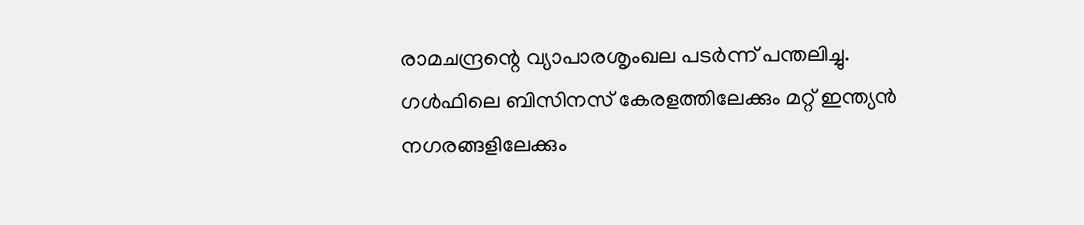രാമചന്ദ്രന്റെ വ്യാപാരശൃംഖല പടര്‍ന്ന് പന്തലിച്ചു. ഗള്‍ഫിലെ ബിസിനസ് കേരളത്തിലേക്കും മറ്റ് ഇന്ത്യന്‍ നഗരങ്ങളിലേക്കും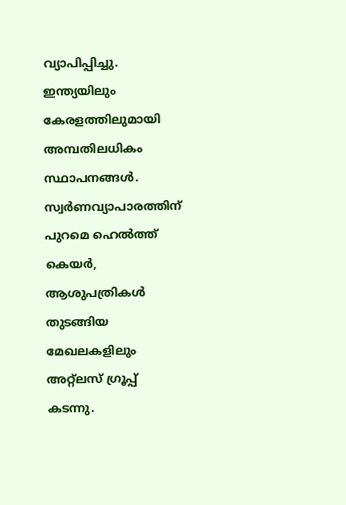വ്യാപിപ്പിച്ചു. ഇന്ത്യയിലും കേരളത്തിലുമായി അമ്പതിലധികം സ്ഥാപനങ്ങള്‍. സ്വര്‍ണവ്യാപാരത്തിന് പുറമെ ഹെല്‍ത്ത് കെയര്‍, ആശുപത്രികള്‍ തുടങ്ങിയ മേഖലകളിലും അറ്റ്‌ലസ് ഗ്രൂപ്പ് കടന്നു.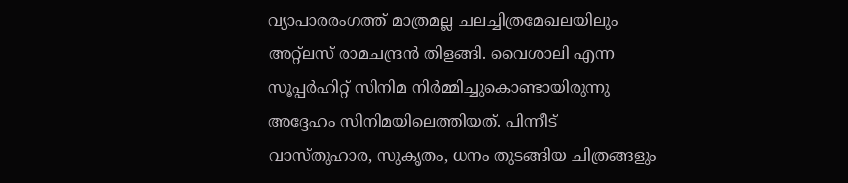വ്യാപാരരംഗത്ത് മാത്രമല്ല ചലച്ചിത്രമേഖലയിലും അറ്റ്‌ലസ് രാമചന്ദ്രന്‍ തിളങ്ങി. വൈശാലി എന്ന സൂപ്പര്‍ഹിറ്റ് സിനിമ നിര്‍മ്മിച്ചുകൊണ്ടായിരുന്നു അദ്ദേഹം സിനിമയിലെത്തിയത്. പിന്നീട് വാസ്തുഹാര, സുകൃതം, ധനം തുടങ്ങിയ ചിത്രങ്ങളും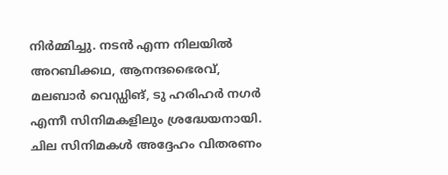നിര്‍മ്മിച്ചു. നടന്‍ എന്ന നിലയില്‍ അറബിക്കഥ, ആനന്ദഭൈരവ്, മലബാര്‍ വെഡ്ഡിങ്, ടു ഹരിഹര്‍ നഗര്‍ എന്നീ സിനിമകളിലും ശ്രദ്ധേയനായി. ചില സിനിമകള്‍ അദ്ദേഹം വിതരണം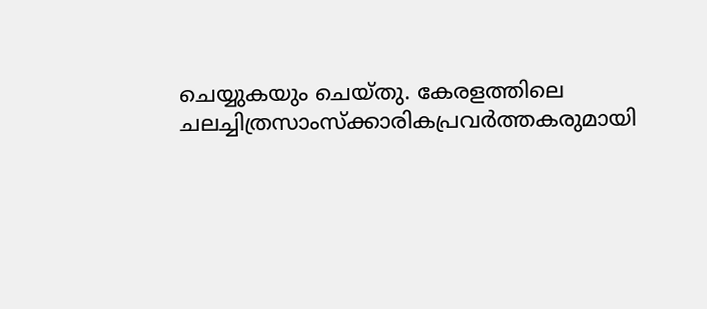ചെയ്യുകയും ചെയ്തു. കേരളത്തിലെ ചലച്ചിത്രസാംസ്‌ക്കാരികപ്രവര്‍ത്തകരുമായി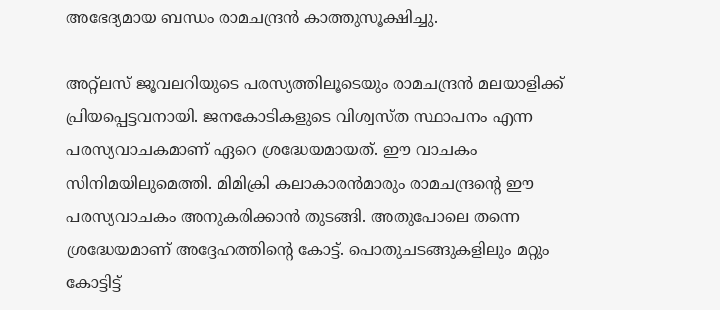അഭേദ്യമായ ബന്ധം രാമചന്ദ്രന്‍ കാത്തുസൂക്ഷിച്ചു.

അറ്റ്‌ലസ് ജൂവലറിയുടെ പരസ്യത്തിലൂടെയും രാമചന്ദ്രന്‍ മലയാളിക്ക് പ്രിയപ്പെട്ടവനായി. ജനകോടികളുടെ വിശ്വസ്ത സ്ഥാപനം എന്ന പരസ്യവാചകമാണ് ഏറെ ശ്രദ്ധേയമായത്. ഈ വാചകം സിനിമയിലുമെത്തി. മിമിക്രി കലാകാരന്‍മാരും രാമചന്ദ്രന്റെ ഈ പരസ്യവാചകം അനുകരിക്കാന്‍ തുടങ്ങി. അതുപോലെ തന്നെ ശ്രദ്ധേയമാണ് അദ്ദേഹത്തിന്റെ കോട്ട്. പൊതുചടങ്ങുകളിലും മറ്റും കോട്ടിട്ട്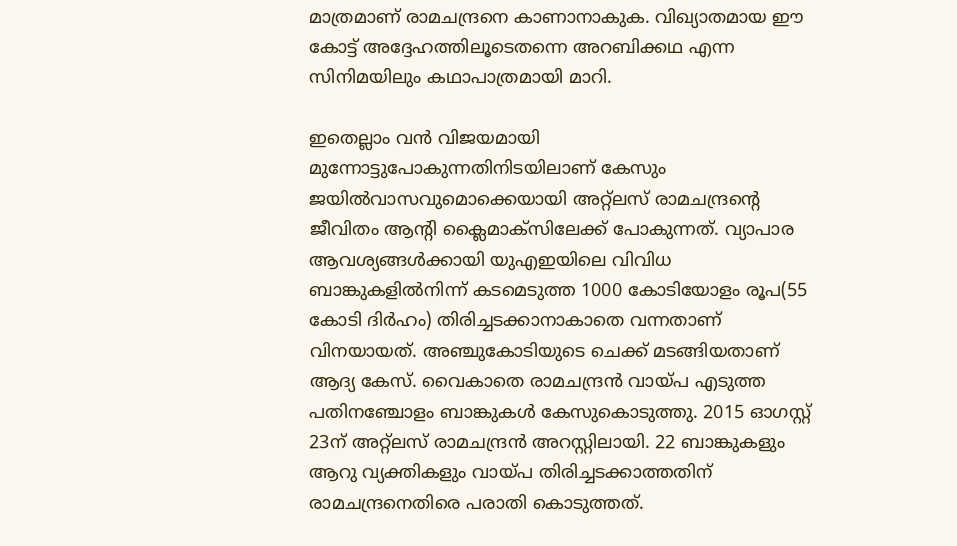മാത്രമാണ് രാമചന്ദ്രനെ കാണാനാകുക. വിഖ്യാതമായ ഈ കോട്ട് അദ്ദേഹത്തിലൂടെതന്നെ അറബിക്കഥ എന്ന സിനിമയിലും കഥാപാത്രമായി മാറി.

ഇതെല്ലാം വന്‍ വിജയമായി മുന്നോട്ടുപോകുന്നതിനിടയിലാണ് കേസും ജയില്‍വാസവുമൊക്കെയായി അറ്റ്‌ലസ് രാമചന്ദ്രന്റെ ജീവിതം ആന്റി ക്ലൈമാക്‌സിലേക്ക് പോകുന്നത്. വ്യാപാര ആവശ്യങ്ങള്‍ക്കായി യുഎഇയിലെ വിവിധ ബാങ്കുകളില്‍നിന്ന് കടമെടുത്ത 1000 കോടിയോളം രൂപ(55 കോടി ദിര്‍ഹം) തിരിച്ചടക്കാനാകാതെ വന്നതാണ് വിനയായത്. അഞ്ചുകോടിയുടെ ചെക്ക് മടങ്ങിയതാണ് ആദ്യ കേസ്. വൈകാതെ രാമചന്ദ്രന്‍ വായ്പ എടുത്ത പതിനഞ്ചോളം ബാങ്കുകള്‍ കേസുകൊടുത്തു. 2015 ഓഗസ്റ്റ് 23ന് അറ്റ്‌ലസ് രാമചന്ദ്രന്‍ അറസ്റ്റിലായി. 22 ബാങ്കുകളും ആറു വ്യക്തികളും വായ്പ തിരിച്ചടക്കാത്തതിന് രാമചന്ദ്രനെതിരെ പരാതി കൊടുത്തത്.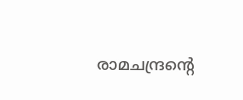രാമചന്ദ്രന്റെ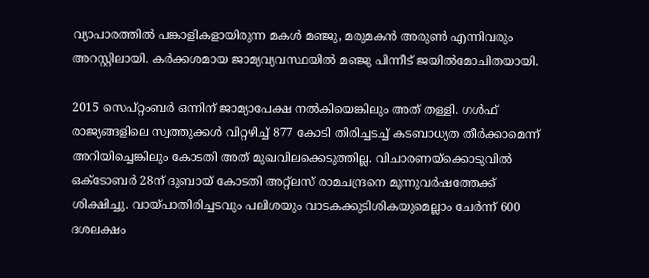വ്യാപാരത്തില്‍ പങ്കാളികളായിരുന്ന മകള്‍ മഞ്ജു, മരുമകന്‍ അരുണ്‍ എന്നിവരും അറസ്റ്റിലായി. കര്‍ക്കശമായ ജാമ്യവ്യവസ്ഥയില്‍ മഞ്ജു പിന്നീട് ജയില്‍മോചിതയായി.

2015 സെപ്റ്റംബര്‍ ഒന്നിന് ജാമ്യാപേക്ഷ നല്‍കിയെങ്കിലും അത് തള്ളി. ഗള്‍ഫ് രാജ്യങ്ങളിലെ സ്വത്തുക്കള്‍ വിറ്റഴിച്ച് 877 കോടി തിരിച്ചടച്ച് കടബാധ്യത തീര്‍ക്കാമെന്ന് അറിയിച്ചെങ്കിലും കോടതി അത് മുഖവിലക്കെടുത്തില്ല. വിചാരണയ്‌ക്കൊടുവില്‍ ഒക്ടോബര്‍ 28ന് ദുബായ് കോടതി അറ്റ്‌ലസ് രാമചന്ദ്രനെ മൂന്നുവര്‍ഷത്തേക്ക് ശിക്ഷിച്ചു. വായ്പാതിരിച്ചടവും പലിശയും വാടകക്കുടിശികയുമെല്ലാം ചേര്‍ന്ന് 600 ദശലക്ഷം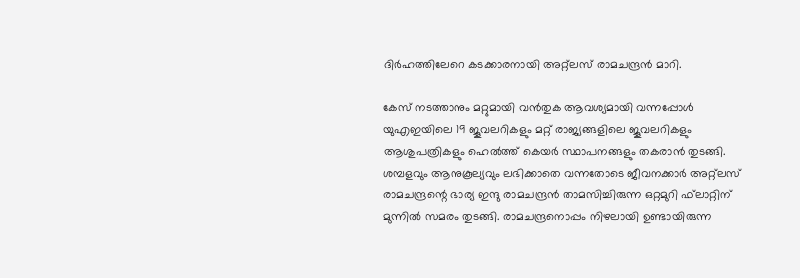ദിര്‍ഹത്തിലേറെ കടക്കാരനായി അറ്റ്‌ലസ് രാമചന്ദ്രന്‍ മാറി.

കേസ് നടത്താനും മറ്റുമായി വന്‍തുക ആവശ്യമായി വന്നപ്പോള്‍ യുഎഇയിലെ 19 ജൂവലറികളും മറ്റ് രാജ്യങ്ങളിലെ ജൂവലറികളും ആശുപത്രികളും ഹെല്‍ത്ത് കെയര്‍ സ്ഥാപനങ്ങളും തകരാന്‍ തുടങ്ങി. ശമ്പളവും ആനുകൂല്യവും ലഭിക്കാതെ വന്നതോടെ ജീവനക്കാര്‍ അറ്റ്‌ലസ് രാമചന്ദ്രന്റെ ഭാര്യ ഇന്ദു രാമചന്ദ്രന്‍ താമസിച്ചിരുന്ന ഒറ്റമുറി ഫ്‌ലാറ്റിന് മുന്നില്‍ സമരം തുടങ്ങി. രാമചന്ദ്രനൊപ്പം നിഴലായി ഉണ്ടായിരുന്ന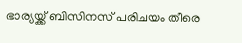ഭാര്യയ്ക്ക് ബിസിനസ് പരിചയം തീരെ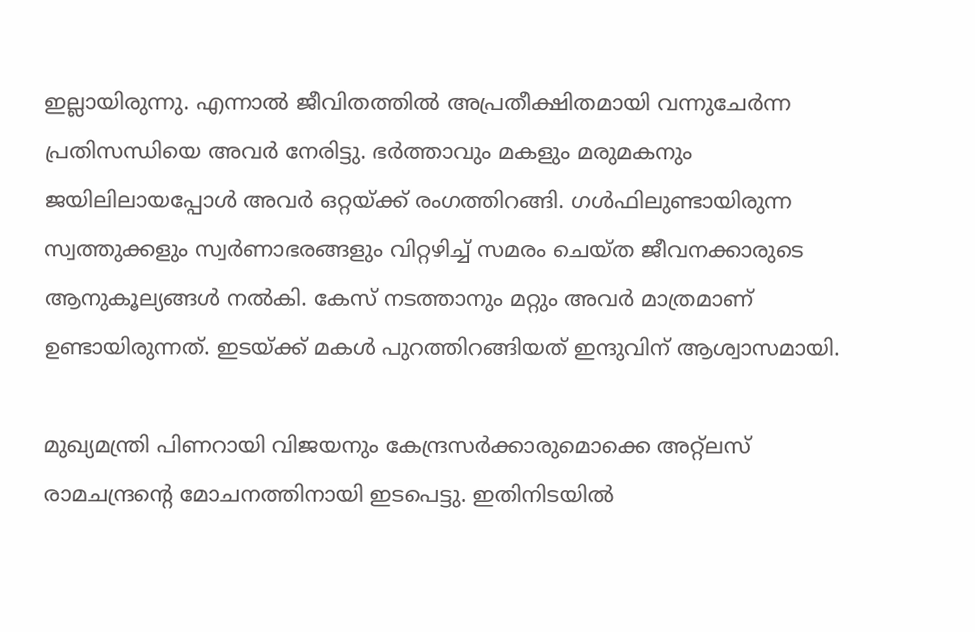ഇല്ലായിരുന്നു. എന്നാല്‍ ജീവിതത്തില്‍ അപ്രതീക്ഷിതമായി വന്നുചേര്‍ന്ന പ്രതിസന്ധിയെ അവര്‍ നേരിട്ടു. ഭര്‍ത്താവും മകളും മരുമകനും ജയിലിലായപ്പോള്‍ അവര്‍ ഒറ്റയ്ക്ക് രംഗത്തിറങ്ങി. ഗള്‍ഫിലുണ്ടായിരുന്ന സ്വത്തുക്കളും സ്വര്‍ണാഭരങ്ങളും വിറ്റഴിച്ച് സമരം ചെയ്ത ജീവനക്കാരുടെ ആനുകൂല്യങ്ങള്‍ നല്‍കി. കേസ് നടത്താനും മറ്റും അവര്‍ മാത്രമാണ് ഉണ്ടായിരുന്നത്. ഇടയ്ക്ക് മകള്‍ പുറത്തിറങ്ങിയത് ഇന്ദുവിന് ആശ്വാസമായി.

മുഖ്യമന്ത്രി പിണറായി വിജയനും കേന്ദ്രസര്‍ക്കാരുമൊക്കെ അറ്റ്‌ലസ് രാമചന്ദ്രന്റെ മോചനത്തിനായി ഇടപെട്ടു. ഇതിനിടയില്‍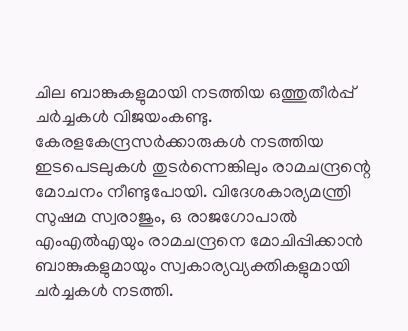ചില ബാങ്കുകളുമായി നടത്തിയ ഒത്തുതീര്‍പ്പ് ചര്‍ച്ചകള്‍ വിജയംകണ്ടു. കേരളകേന്ദ്രസര്‍ക്കാരുകള്‍ നടത്തിയ ഇടപെടലുകള്‍ തുടര്‍ന്നെങ്കിലും രാമചന്ദ്രന്റെ മോചനം നീണ്ടുപോയി. വിദേശകാര്യമന്ത്രി സുഷമ സ്വരാജും, ഒ രാജഗോപാല്‍ എംഎല്‍എയും രാമചന്ദ്രനെ മോചിപ്പിക്കാന്‍ ബാങ്കുകളുമായും സ്വകാര്യവ്യക്തികളുമായി ചര്‍ച്ചകള്‍ നടത്തി.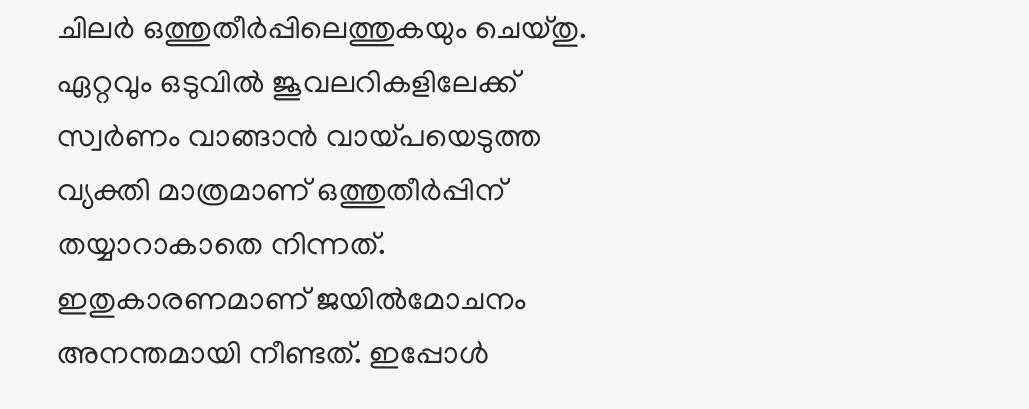ചിലര്‍ ഒത്തുതീര്‍പ്പിലെത്തുകയും ചെയ്തു. ഏറ്റവും ഒടുവില്‍ ജൂവലറികളിലേക്ക് സ്വര്‍ണം വാങ്ങാന്‍ വായ്പയെടുത്ത വ്യക്തി മാത്രമാണ് ഒത്തുതീര്‍പ്പിന് തയ്യാറാകാതെ നിന്നത്. ഇതുകാരണമാണ് ജയില്‍മോചനം അനന്തമായി നീണ്ടത്. ഇപ്പോള്‍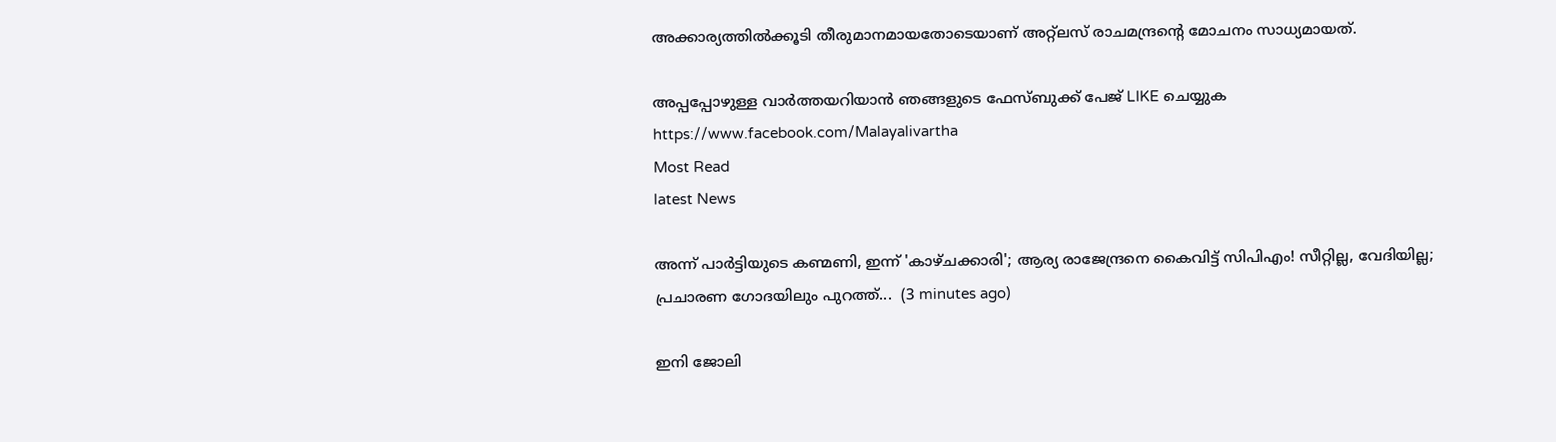അക്കാര്യത്തില്‍ക്കൂടി തീരുമാനമായതോടെയാണ് അറ്റ്‌ലസ് രാചമന്ദ്രന്റെ മോചനം സാധ്യമായത്.

അപ്പപ്പോഴുള്ള വാര്‍ത്തയറിയാന്‍ ഞങ്ങളുടെ ഫേസ്‌ബുക്ക്‌ പേജ് LIKE ചെയ്യുക
https://www.facebook.com/Malayalivartha
Most Read
latest News

അന്ന് പാർട്ടിയുടെ കണ്മണി, ഇന്ന് 'കാഴ്ചക്കാരി'; ആര്യ രാജേന്ദ്രനെ കൈവിട്ട് സിപിഎം! സീറ്റില്ല, വേദിയില്ല; പ്രചാരണ ഗോദയിലും പുറത്ത്...  (3 minutes ago)

ഇനി ജോലി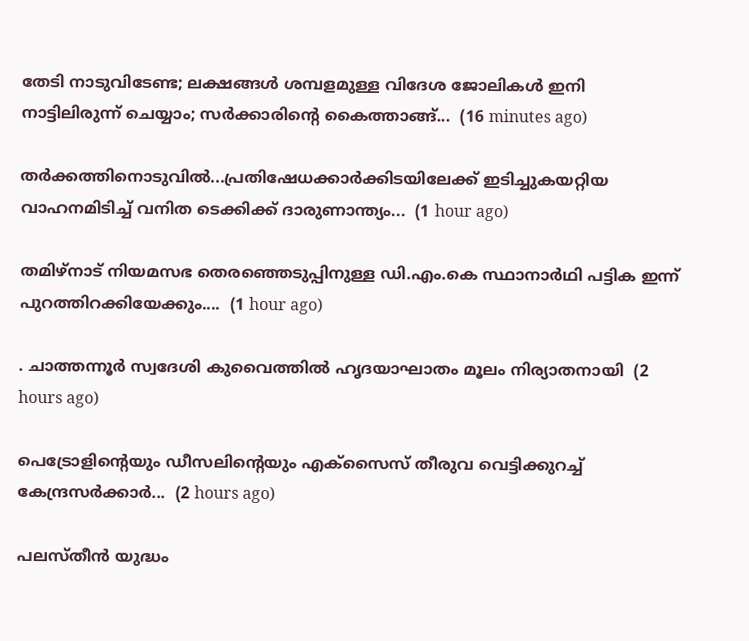തേടി നാടുവിടേണ്ട; ലക്ഷങ്ങൾ ശമ്പളമുള്ള വിദേശ ജോലികൾ ഇനി നാട്ടിലിരുന്ന് ചെയ്യാം; സർക്കാരിന്റെ കൈത്താങ്ങ്...  (16 minutes ago)

തർക്കത്തിനൊടുവിൽ...പ്രതിഷേധക്കാർക്കിടയിലേക്ക് ഇടിച്ചുകയറ്റിയ വാഹനമിടിച്ച് വനിത ടെക്കിക്ക് ദാരുണാന്ത്യം...  (1 hour ago)

തമിഴ്‌നാട് നിയമസഭ തെരഞ്ഞെടുപ്പിനുള്ള ഡി.എം.കെ സ്ഥാനാർഥി പട്ടിക ഇന്ന് പുറത്തിറക്കിയേക്കും....  (1 hour ago)

. ചാത്തന്നൂർ സ്വദേശി കുവൈത്തിൽ ഹൃദയാഘാതം മൂലം നിര്യാതനായി  (2 hours ago)

പെട്രോളിന്‍റെയും ഡീസലിന്‍റെയും എക്സൈസ് തീരുവ വെട്ടിക്കുറച്ച് കേന്ദ്രസർക്കാർ...  (2 hours ago)

പലസ്തീന്‍ യുദ്ധം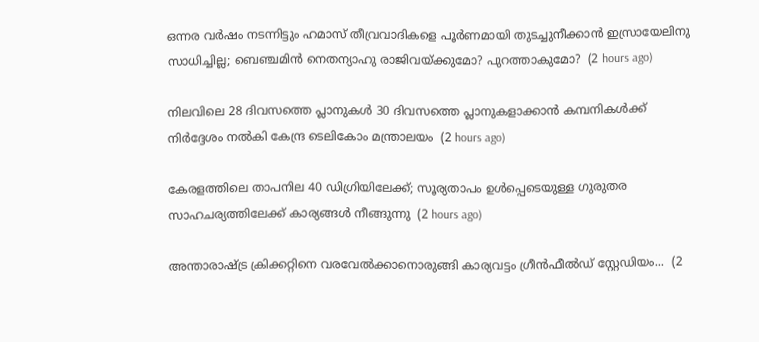ഒന്നര വര്‍ഷം നടന്നിട്ടും ഹമാസ് തീവ്രവാദികളെ പൂര്‍ണമായി തുടച്ചുനീക്കാന്‍ ഇസ്രായേലിനു സാധിച്ചില്ല; ബെഞ്ചമിന്‍ നെതന്യാഹു രാജിവയ്ക്കുമോ? പുറത്താകുമോ?  (2 hours ago)

നിലവിലെ 28 ദിവസത്തെ പ്ലാനുകൾ 30 ദിവസത്തെ പ്ലാനുകളാക്കാൻ കമ്പനികൾക്ക് നിർദ്ദേശം നൽകി കേന്ദ്ര ടെലികോം മന്ത്രാലയം  (2 hours ago)

കേരളത്തിലെ താപനില 40 ഡിഗ്രിയിലേക്ക്; സൂര്യതാപം ഉള്‍പ്പെടെയുള്ള ഗുരുതര സാഹചര്യത്തിലേക്ക് കാര്യങ്ങള്‍ നീങ്ങുന്നു  (2 hours ago)

അന്താരാഷ്ട്ര ക്രിക്കറ്റിനെ വരവേൽക്കാനൊരുങ്ങി കാര്യവട്ടം ഗ്രീൻഫീൽഡ് സ്റ്റേഡിയം...  (2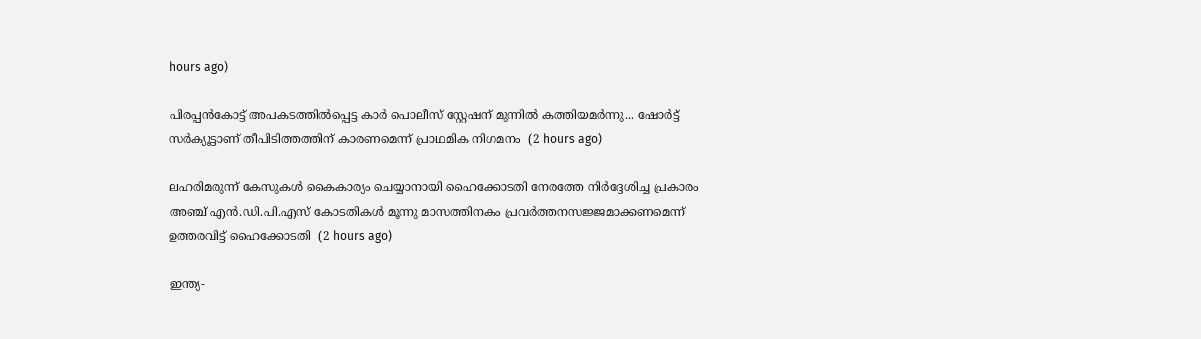hours ago)

പിരപ്പൻകോട്ട് അപകടത്തിൽപ്പെട്ട കാർ പൊലീസ് സ്റ്റേഷന് മുന്നിൽ കത്തിയമർന്നു... ഷോർട്ട് സർക്യൂട്ടാണ് തീപിടിത്തത്തിന് കാരണമെന്ന് പ്രാഥമിക നിഗമനം  (2 hours ago)

ലഹരിമരുന്ന് കേസുകൾ കൈകാര്യം ചെയ്യാനായി ഹൈക്കോടതി നേരത്തേ നിർദ്ദേശിച്ച പ്രകാരം അഞ്ച് എൻ.ഡി.പി.എസ് കോടതികൾ മൂന്നു മാസത്തിനകം പ്രവർത്തനസജ്ജമാക്കണമെന്ന് ഉത്തരവിട്ട് ഹൈക്കോടതി  (2 hours ago)

ഇന്ത്യ-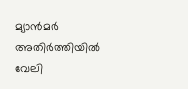മ്യാൻമർ അതിർത്തിയിൽ വേലി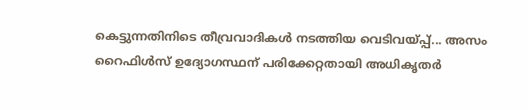കെട്ടുന്നതിനിടെ തീവ്രവാദികൾ നടത്തിയ വെടിവയ്പ്പ്... അസം റൈഫിൾസ് ഉദ്യോഗസ്ഥന് പരിക്കേറ്റതായി അധികൃതർ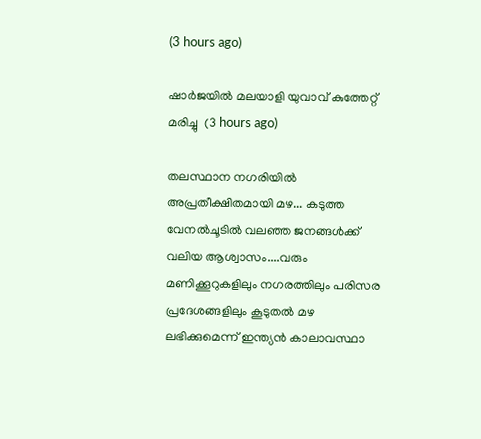(3 hours ago)

ഷാർജയിൽ മലയാളി യുവാവ് കുത്തേറ്റ് മരിച്ചു  (3 hours ago)

തലസ്ഥാന നഗരിയിൽ അപ്രതീക്ഷിതമായി മഴ... കടുത്ത വേനൽചൂടിൽ വലഞ്ഞ ജനങ്ങൾക്ക് വലിയ ആശ്വാസം....വരും മണിക്കൂറുകളിലും നഗരത്തിലും പരിസര പ്രദേശങ്ങളിലും കൂടുതൽ മഴ ലഭിക്കുമെന്ന് ഇന്ത്യൻ കാലാവസ്ഥാ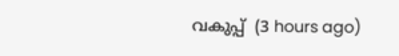വകുപ്പ്  (3 hours ago)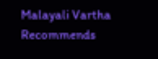Malayali Vartha Recommends